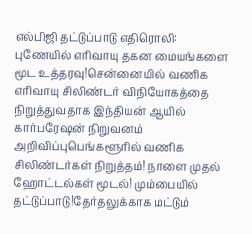எல்பிஜி தட்டுப்பாடு எதிரொலி: புணேயில் எரிவாயு தகன மையங்களை மூட உத்தரவு!சென்னையில் வணிக எரிவாயு சிலிண்டர் விநியோகத்தை நிறுத்துவதாக இந்தியன் ஆயில் கார்பரேஷன் நிறுவனம் அறிவிப்புபெங்களூரில் வணிக சிலிண்டர்கள் நிறுத்தம்! நாளை முதல் ஹோட்டல்கள் மூடல்! மும்பையில் தட்டுப்பாடு!தேர்தலுக்காக மட்டும்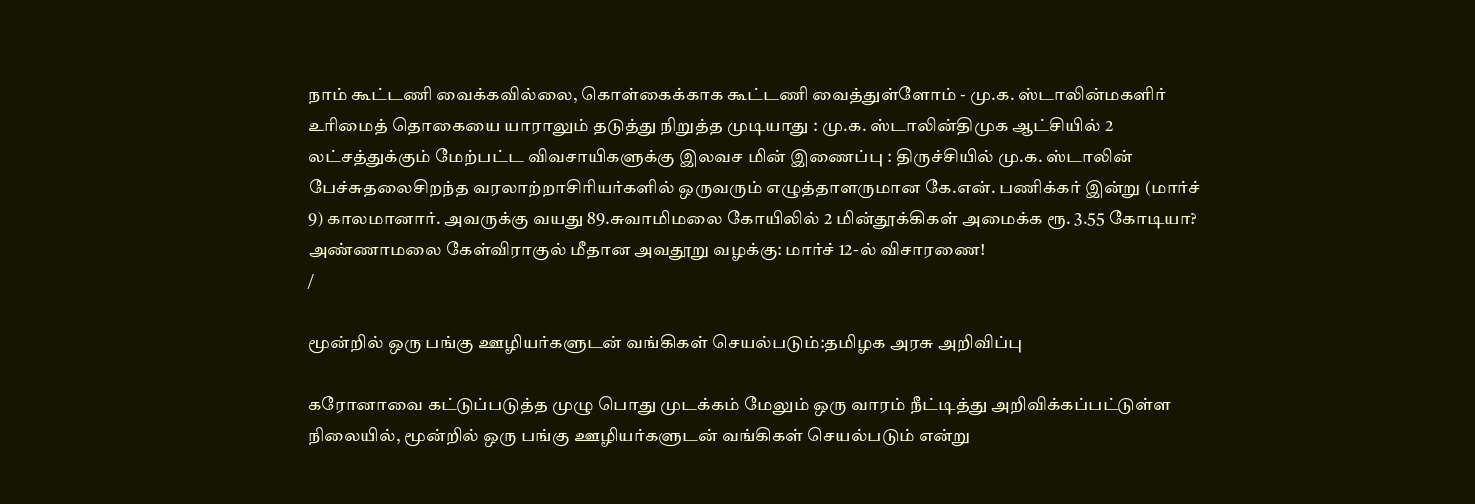நாம் கூட்டணி வைக்கவில்லை, கொள்கைக்காக கூட்டணி வைத்துள்ளோம் - மு.க. ஸ்டாலின்மகளிர் உரிமைத் தொகையை யாராலும் தடுத்து நிறுத்த முடியாது : மு.க. ஸ்டாலின்திமுக ஆட்சியில் 2 லட்சத்துக்கும் மேற்பட்ட விவசாயிகளுக்கு இலவச மின் இணைப்பு : திருச்சியில் மு.க. ஸ்டாலின் பேச்சுதலைசிறந்த வரலாற்றாசிரியர்களில் ஒருவரும் எழுத்தாளருமான கே.என். பணிக்கர் இன்று (மார்ச் 9) காலமானார். அவருக்கு வயது 89.சுவாமிமலை கோயிலில் 2 மின்தூக்கிகள் அமைக்க ரூ. 3.55 கோடியா? அண்ணாமலை கேள்விராகுல் மீதான அவதூறு வழக்கு: மார்ச் 12-ல் விசாரணை!
/

மூன்றில் ஒரு பங்கு ஊழியர்களுடன் வங்கிகள் செயல்படும்:தமிழக அரசு அறிவிப்பு

கரோனாவை கட்டுப்படுத்த முழு பொது முடக்கம் மேலும் ஒரு வாரம் நீட்டித்து அறிவிக்கப்பட்டுள்ள நிலையில், மூன்றில் ஒரு பங்கு ஊழியர்களுடன் வங்கிகள் செயல்படும் என்று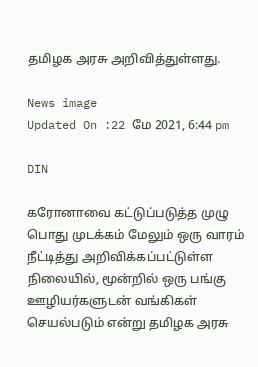தமிழக அரசு அறிவித்துள்ளது.

News image
Updated On :22 மே 2021, 6:44 pm

DIN

கரோனாவை கட்டுப்படுத்த முழு பொது முடக்கம் மேலும் ஒரு வாரம் நீட்டித்து அறிவிக்கப்பட்டுள்ள நிலையில், மூன்றில் ஒரு பங்கு ஊழியர்களுடன் வங்கிகள் செயல்படும் என்று தமிழக அரசு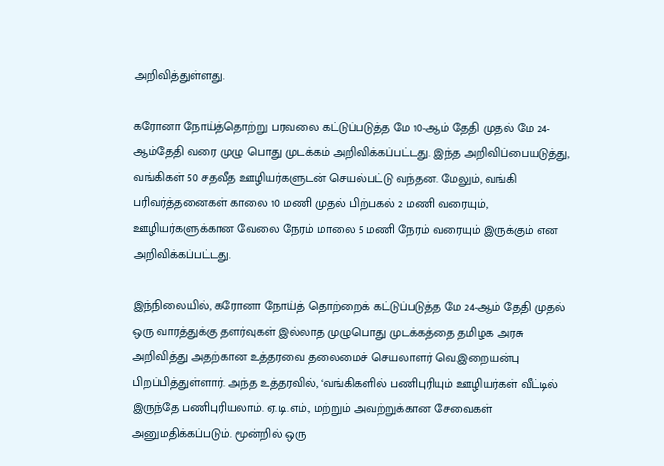அறிவித்துள்ளது.

கரோனா நோய்த்தொற்று பரவலை கட்டுப்படுத்த மே 10-ஆம் தேதி முதல் மே 24-ஆம்தேதி வரை முழு பொது முடக்கம் அறிவிக்கப்பட்டது. இந்த அறிவிப்பையடுத்து, வங்கிகள் 50 சதவீத ஊழியர்களுடன் செயல்பட்டு வந்தன. மேலும், வங்கி பரிவர்த்தனைகள் காலை 10 மணி முதல் பிற்பகல் 2 மணி வரையும், ஊழியர்களுக்கான வேலை நேரம் மாலை 5 மணி நேரம் வரையும் இருக்கும் என அறிவிக்கப்பட்டது.

இந்நிலையில், கரோனா நோய்த் தொற்றைக் கட்டுப்படுத்த மே 24-ஆம் தேதி முதல் ஒரு வாரத்துக்கு தளர்வுகள் இல்லாத முழுபொது முடக்கத்தை தமிழக அரசு அறிவித்து அதற்கான உத்தரவை தலைமைச் செயலாளர் வெ.இறையன்பு பிறப்பித்துள்ளார். அந்த உத்தரவில், ‘வங்கிகளில் பணிபுரியும் ஊழியர்கள் வீட்டில் இருந்தே பணிபுரியலாம். ஏ.டி.எம்., மற்றும் அவற்றுக்கான சேவைகள் அனுமதிக்கப்படும். மூன்றில் ஒரு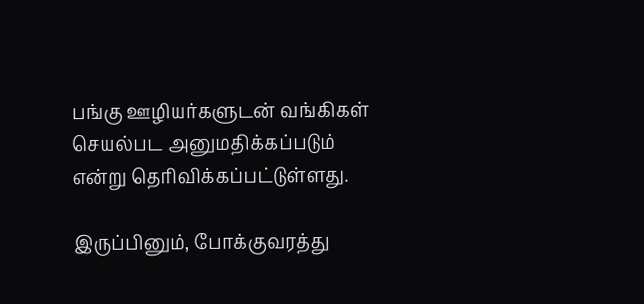பங்கு ஊழியர்களுடன் வங்கிகள் செயல்பட அனுமதிக்கப்படும் என்று தெரிவிக்கப்பட்டுள்ளது.

இருப்பினும், போக்குவரத்து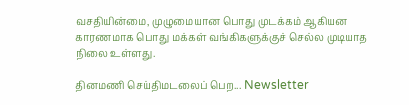வசதியின்மை, முழுமையான பொது முடக்கம் ஆகியன காரணமாக பொது மக்கள் வங்கிகளுக்குச் செல்ல முடியாத நிலை உள்ளது.

தினமணி செய்திமடலைப் பெற... Newsletter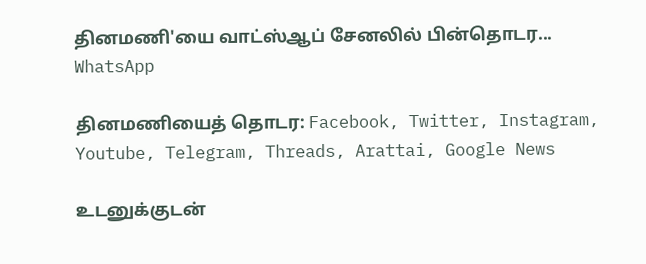தினமணி'யை வாட்ஸ்ஆப் சேனலில் பின்தொடர... WhatsApp

தினமணியைத் தொடர: Facebook, Twitter, Instagram, Youtube, Telegram, Threads, Arattai, Google News

உடனுக்குடன்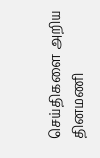செய்திகளை அறிய தினமணி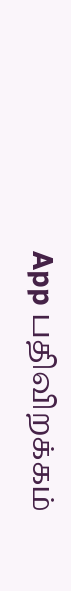App பதிவிறக்கம்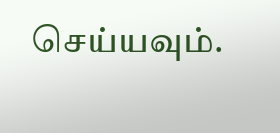செய்யவும்.